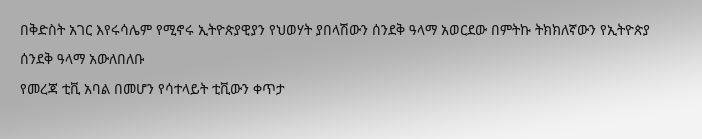በቅድስት አገር እየሩሳሌም የሚኖሩ ኢትዮጵያዊያን የህወሃት ያበላሽውን ሰንደቅ ዓላማ አወርደው በምትኩ ትክክለኛውን የኢትዮጵያ ሰንደቅ ዓላማ አውለበለቡ
የመረጃ ቲቪ አባል በመሆን የሳተላይት ቲቪውን ቀጥታ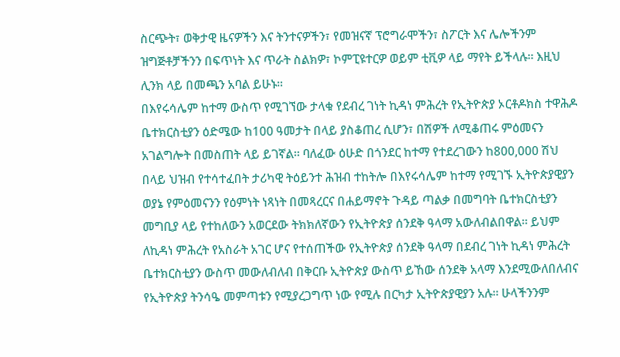ስርጭት፣ ወቅታዊ ዜናዎችን እና ትንተናዎችን፣ የመዝናኛ ፕሮግራሞችን፣ ስፖርት እና ሌሎችንም ዝግጅቶቻችንን በፍጥነት እና ጥራት ስልክዎ፣ ኮምፒዩተርዎ ወይም ቲቪዎ ላይ ማየት ይችላሉ። እዚህ ሊንክ ላይ በመጫን አባል ይሁኑ።
በእየሩሳሌም ከተማ ውስጥ የሚገኘው ታላቁ የደብረ ገነት ኪዳነ ምሕረት የኢትዮጵያ ኦርቶዶክስ ተዋሕዶ ቤተክርስቲያን ዕድሜው ከ100 ዓመታት በላይ ያስቆጠረ ሲሆን፣ በሽዎች ለሚቆጠሩ ምዕመናን አገልግሎት በመስጠት ላይ ይገኛል። ባለፈው ዕሁድ በጎንደር ከተማ የተደረገውን ከ800,000 ሽህ በላይ ህዝብ የተሳተፈበት ታሪካዊ ትዕይንተ ሕዝብ ተከትሎ በእየሩሳሌም ከተማ የሚገኙ ኢትዮጵያዊያን ወያኔ የምዕመናንን የዕምነት ነጻነት በመጻረርና በሐይማኖት ጉዳይ ጣልቃ በመግባት ቤተክርስቲያን መግቢያ ላይ የተከለውን አወርደው ትክክለኛውን የኢትዮጵያ ሰንደቅ ዓላማ አውለብልበዋል። ይህም ለኪዳነ ምሕረት የአስራት አገር ሆና የተሰጠችው የኢትዮጵያ ሰንደቅ ዓላማ በደብረ ገነት ኪዳነ ምሕረት ቤተክርስቲያን ውስጥ መውለብለብ በቅርቡ ኢትዮጵያ ውስጥ ይኸው ሰንደቅ አላማ እንደሚውለበለብና የኢትዮጵያ ትንሳዔ መምጣቱን የሚያረጋግጥ ነው የሚሉ በርካታ ኢትዮጵያዊያን አሉ። ሁላችንንም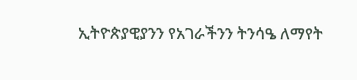ኢትዮጵያዊያንን የአገራችንን ትንሳዔ ለማየት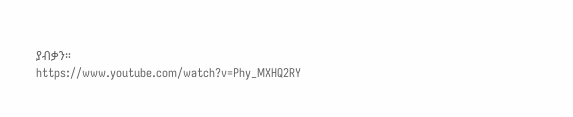ያብቃን።
https://www.youtube.com/watch?v=Phy_MXHQ2RY